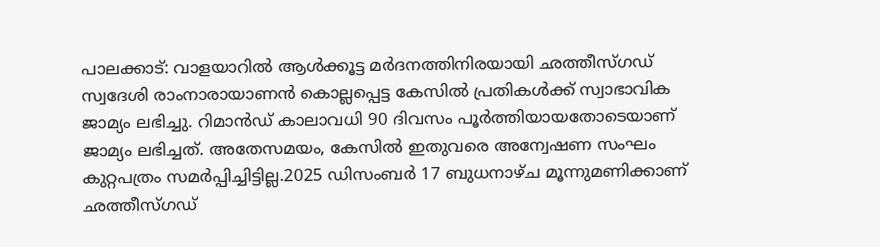പാലക്കാട്: വാളയാറിൽ ആൾക്കൂട്ട മർദനത്തിനിരയായി ഛത്തീസ്ഗഡ് സ്വദേശി രാംനാരായാണൻ കൊല്ലപ്പെട്ട കേസിൽ പ്രതികൾക്ക് സ്വാഭാവിക ജാമ്യം ലഭിച്ചു. റിമാൻഡ് കാലാവധി 90 ദിവസം പൂർത്തിയായതോടെയാണ് ജാമ്യം ലഭിച്ചത്. അതേസമയം, കേസിൽ ഇതുവരെ അന്വേഷണ സംഘം കുറ്റപത്രം സമർപ്പിച്ചിട്ടില്ല.2025 ഡിസംബർ 17 ബുധനാഴ്ച മൂന്നുമണിക്കാണ് ഛത്തീസ്ഗഡ്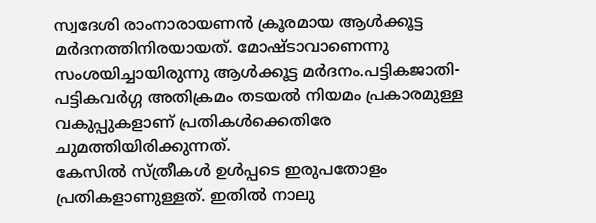സ്വദേശി രാംനാരായണൻ ക്രൂരമായ ആൾക്കൂട്ട മർദനത്തിനിരയായത്. മോഷ്ടാവാണെന്നു സംശയിച്ചായിരുന്നു ആൾക്കൂട്ട മർദനം.പട്ടികജാതി- പട്ടികവർഗ്ഗ അതിക്രമം തടയൽ നിയമം പ്രകാരമുള്ള വകുപ്പുകളാണ് പ്രതികൾക്കെതിരേ ചുമത്തിയിരിക്കുന്നത്.
കേസിൽ സ്ത്രീകൾ ഉൾപ്പടെ ഇരുപതോളം പ്രതികളാണുള്ളത്. ഇതിൽ നാലു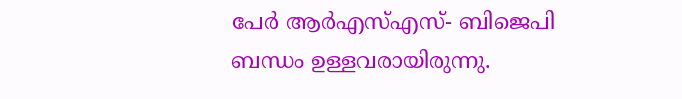പേർ ആർഎസ്എസ്- ബിജെപി ബന്ധം ഉള്ളവരായിരുന്നു.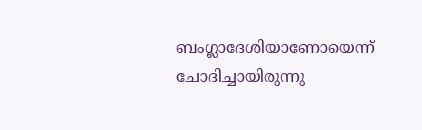ബംഗ്ലാദേശിയാണോയെന്ന് ചോദിച്ചായിരുന്നു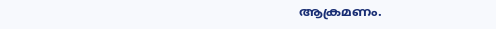ആക്രമണം.